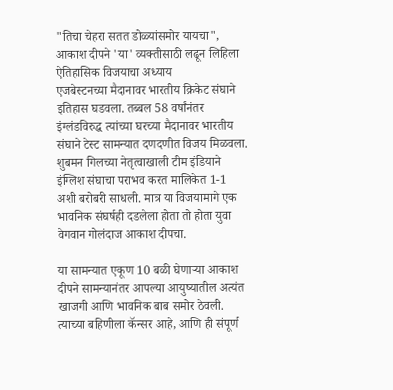"तिचा चेहरा सतत डोळ्यांसमोर यायचा", आकाश दीपने 'या' व्यक्तीसाठी लढून लिहिला ऐतिहासिक विजयाचा अध्याय
एजबेस्टनच्या मैदानावर भारतीय क्रिकेट संघाने इतिहास घडवला. तब्बल 58 वर्षांनंतर इंग्लंडविरुद्ध त्यांच्या घरच्या मैदानावर भारतीय संघाने टेस्ट सामन्यात दणदणीत विजय मिळवला. शुबमन गिलच्या नेतृत्वाखाली टीम इंडियाने इंग्लिश संघाचा पराभव करत मालिकेत 1-1 अशी बरोबरी साधली. मात्र या विजयामागे एक भावनिक संघर्षही दडलेला होता तो होता युवा वेगवान गोलंदाज आकाश दीपचा.

या सामन्यात एकूण 10 बळी घेणाऱ्या आकाश दीपने सामन्यानंतर आपल्या आयुष्यातील अत्यंत खाजगी आणि भावनिक बाब समोर ठेवली. त्याच्या बहिणीला कॅन्सर आहे, आणि ही संपूर्ण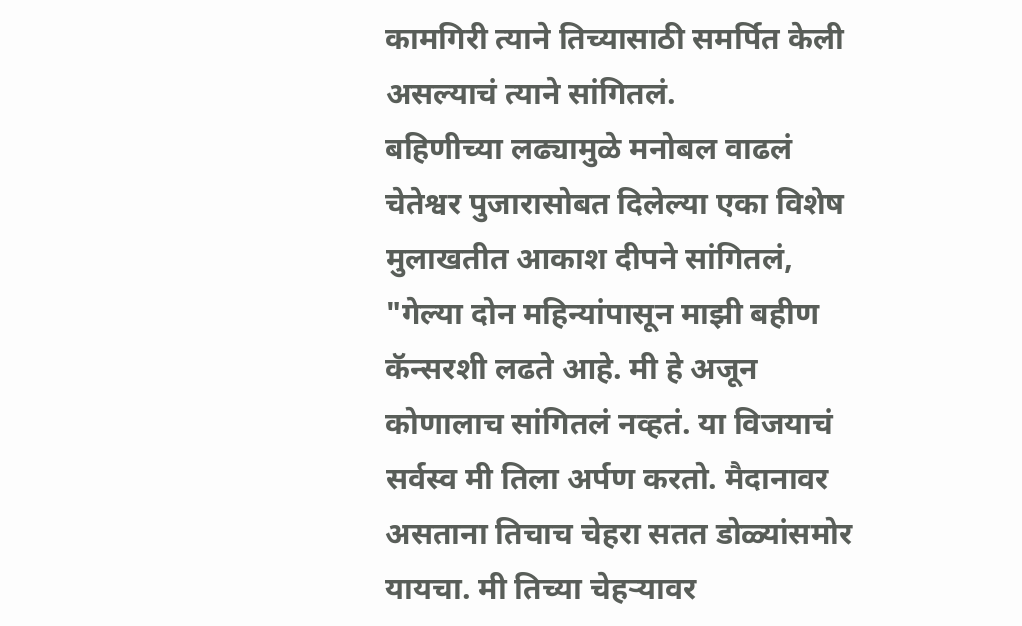कामगिरी त्याने तिच्यासाठी समर्पित केली असल्याचं त्याने सांगितलं.
बहिणीच्या लढ्यामुळे मनोबल वाढलं
चेतेश्वर पुजारासोबत दिलेल्या एका विशेष मुलाखतीत आकाश दीपने सांगितलं, "गेल्या दोन महिन्यांपासून माझी बहीण कॅन्सरशी लढते आहे. मी हे अजून कोणालाच सांगितलं नव्हतं. या विजयाचं सर्वस्व मी तिला अर्पण करतो. मैदानावर असताना तिचाच चेहरा सतत डोळ्यांसमोर यायचा. मी तिच्या चेहऱ्यावर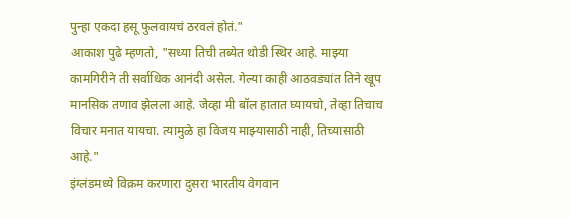पुन्हा एकदा हसू फुलवायचं ठरवलं होतं."
आकाश पुढे म्हणतो, "सध्या तिची तब्येत थोडी स्थिर आहे. माझ्या कामगिरीने ती सर्वाधिक आनंदी असेल. गेल्या काही आठवड्यांत तिने खूप मानसिक तणाव झेलला आहे. जेव्हा मी बॉल हातात घ्यायचो, तेव्हा तिचाच विचार मनात यायचा. त्यामुळे हा विजय माझ्यासाठी नाही, तिच्यासाठी आहे."
इंग्लंडमध्ये विक्रम करणारा दुसरा भारतीय वेगवान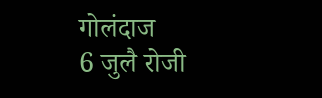गोलंदाज
6 जुलै रोजी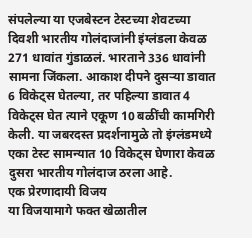संपलेल्या या एजबेस्टन टेस्टच्या शेवटच्या दिवशी भारतीय गोलंदाजांनी इंग्लंडला केवळ 271 धावांत गुंडाळलं. भारताने 336 धावांनी सामना जिंकला. आकाश दीपने दुसऱ्या डावात 6 विकेट्स घेतल्या, तर पहिल्या डावात 4 विकेट्स घेत त्याने एकूण 10 बळींची कामगिरी केली. या जबरदस्त प्रदर्शनामुळे तो इंग्लंडमध्ये एका टेस्ट सामन्यात 10 विकेट्स घेणारा केवळ दुसरा भारतीय गोलंदाज ठरला आहे.
एक प्रेरणादायी विजय
या विजयामागे फक्त खेळातील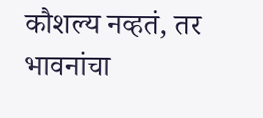कौशल्य नव्हतं, तर भावनांचा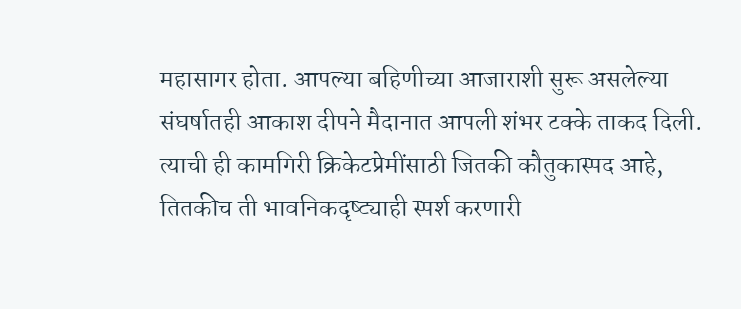महासागर होता. आपल्या बहिणीच्या आजाराशी सुरू असलेल्या संघर्षातही आकाश दीपने मैदानात आपली शंभर टक्के ताकद दिली. त्याची ही कामगिरी क्रिकेटप्रेमींसाठी जितकी कौतुकास्पद आहे, तितकीच ती भावनिकदृष्ट्याही स्पर्श करणारी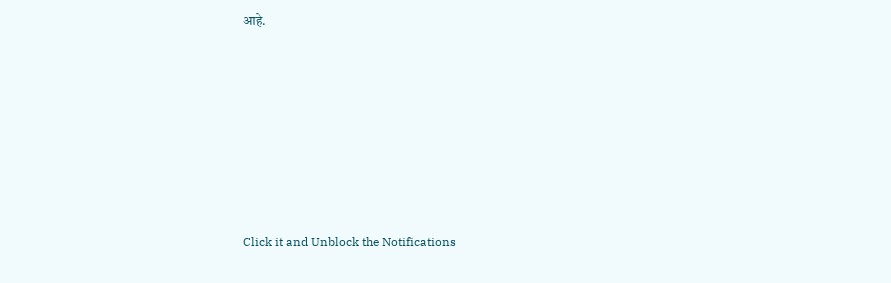आहे.












Click it and Unblock the Notifications